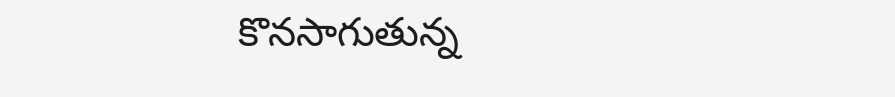కొనసాగుతున్న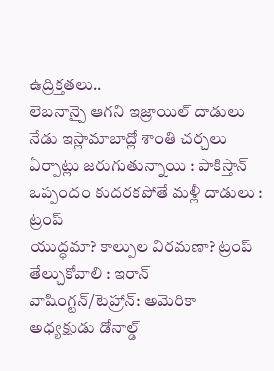ఉద్రిక్తతలు..
లెబనాన్పై ఆగని ఇజ్రాయిల్ దాడులు
నేడు ఇస్లామాబాద్లో శాంతి చర్చలు
ఏర్పాట్లు జరుగుతున్నాయి : పాకిస్తాన్
ఒప్పందం కుదరకపోతే మళ్లీ దాడులు : ట్రంప్
యుద్ధమా? కాల్పుల విరమణా? ట్రంప్ తేల్చుకోవాలి : ఇరాన్
వాషింగ్టన్/టెహ్రాన్: అమెరికా అధ్యక్షుడు డోనాల్డ్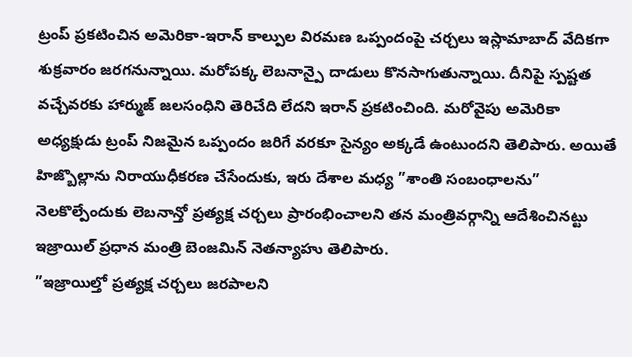ట్రంప్ ప్రకటించిన అమెరికా-ఇరాన్ కాల్పుల విరమణ ఒప్పందంపై చర్చలు ఇస్లామాబాద్ వేదికగా శుక్రవారం జరగనున్నాయి. మరోపక్క లెబనాన్పై దాడులు కొనసాగుతున్నాయి. దీనిపై స్పష్టత వచ్చేవరకు హార్ముజ్ జలసంధిని తెరిచేది లేదని ఇరాన్ ప్రకటించింది. మరోవైపు అమెరికా అధ్యక్షుడు ట్రంప్ నిజమైన ఒప్పందం జరిగే వరకూ సైన్యం అక్కడే ఉంటుందని తెలిపారు. అయితే హిజ్బొల్లాను నిరాయుధీకరణ చేసేందుకు, ఇరు దేశాల మధ్య ”శాంతి సంబంధాలను” నెలకొల్పేందుకు లెబనాన్తో ప్రత్యక్ష చర్చలు ప్రారంభించాలని తన మంత్రివర్గాన్ని ఆదేశించినట్టు ఇజ్రాయిల్ ప్రధాన మంత్రి బెంజమిన్ నెతన్యాహు తెలిపారు.
”ఇజ్రాయిల్తో ప్రత్యక్ష చర్చలు జరపాలని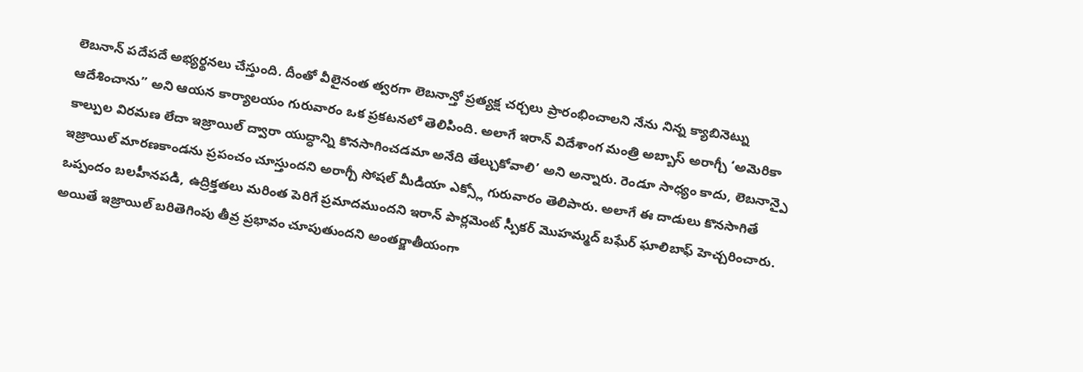లెబనాన్ పదేపదే అభ్యర్థనలు చేస్తుంది. దీంతో వీలైనంత త్వరగా లెబనాన్తో ప్రత్యక్ష చర్చలు ప్రారంభించాలని నేను నిన్న క్యాబినెట్ను ఆదేశించాను” అని ఆయన కార్యాలయం గురువారం ఒక ప్రకటనలో తెలిపింది. అలాగే ఇరాన్ విదేశాంగ మంత్రి అబ్బాస్ అరాగ్చీ ‘అమెరికా కాల్పుల విరమణ లేదా ఇజ్రాయిల్ ద్వారా యుద్ధాన్ని కొనసాగించడమా అనేది తేల్చుకోవాలి’ అని అన్నారు. రెండూ సాధ్యం కాదు, లెబనాన్పై ఇజ్రాయిల్ మారణకాండను ప్రపంచం చూస్తుందని అరాగ్చీ సోషల్ మీడియా ఎక్స్లో గురువారం తెలిపారు. అలాగే ఈ దాడులు కొనసాగితే ఒప్పందం బలహీనపడి, ఉద్రిక్తతలు మరింత పెరిగే ప్రమాదముందని ఇరాన్ పార్లమెంట్ స్పీకర్ మొహమ్మద్ బఘేర్ ఘాలిబాఫ్ హెచ్చరించారు. అయితే ఇజ్రాయిల్ బరితెగింపు తీవ్ర ప్రభావం చూపుతుందని అంతర్జాతీయంగా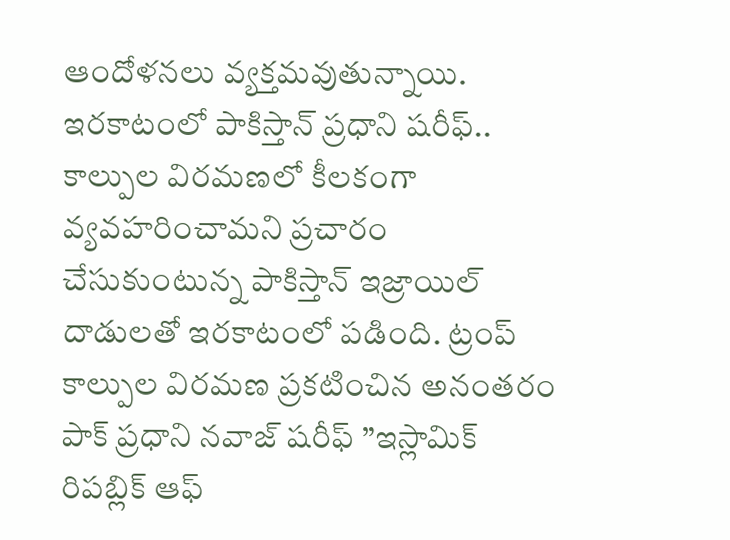ఆందోళనలు వ్యక్తమవుతున్నాయి.
ఇరకాటంలో పాకిస్తాన్ ప్రధాని షరీఫ్..
కాల్పుల విరమణలో కీలకంగా వ్యవహరించామని ప్రచారం చేసుకుంటున్న పాకిస్తాన్ ఇజ్రాయిల్ దాడులతో ఇరకాటంలో పడింది. ట్రంప్ కాల్పుల విరమణ ప్రకటించిన అనంతరం పాక్ ప్రధాని నవాజ్ షరీఫ్ ”ఇస్లామిక్ రిపబ్లిక్ ఆఫ్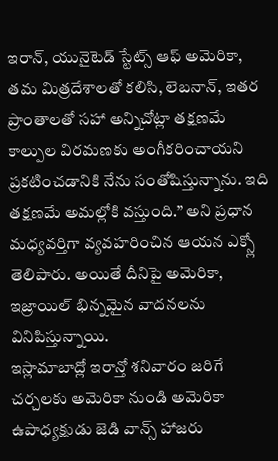ఇరాన్, యునైటెడ్ స్టేట్స్ ఆఫ్ అమెరికా, తమ మిత్రదేశాలతో కలిసి, లెబనాన్, ఇతర ప్రాంతాలతో సహా అన్నిచోట్లా తక్షణమే కాల్పుల విరమణకు అంగీకరించాయని ప్రకటించడానికి నేను సంతోషిస్తున్నాను. ఇది తక్షణమే అమల్లోకి వస్తుంది.” అని ప్రధాన మధ్యవర్తిగా వ్యవహరించిన ఆయన ఎక్స్లో తెలిపారు. అయితే దీనిపై అమెరికా, ఇజ్రాయిల్ భిన్నమైన వాదనలను వినిపిస్తున్నాయి.
ఇస్లామాబాద్లో ఇరాన్తో శనివారం జరిగే చర్చలకు అమెరికా నుండి అమెరికా ఉపాధ్యక్షుడు జెడి వాన్స్ హాజరు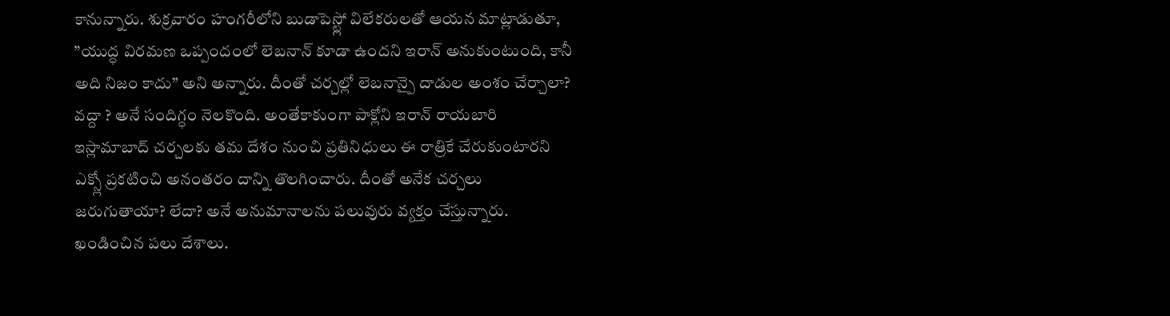కానున్నారు. శుక్రవారం హంగరీలోని బుడాపెస్ట్లో విలేకరులతో ఆయన మాట్లాడుతూ, ”యుద్ధ విరమణ ఒప్పందంలో లెబనాన్ కూడా ఉందని ఇరాన్ అనుకుంటుంది, కానీ అది నిజం కాదు” అని అన్నారు. దీంతో చర్చల్లో లెబనాన్పై దాడుల అంశం చేర్చాలా? వద్దా ? అనే సందిగ్ధం నెలకొంది. అంతేకాకుంగా పాక్లోని ఇరాన్ రాయబారి ఇస్లామాబాద్ చర్చలకు తమ దేశం నుంచి ప్రతినిధులు ఈ రాత్రికే చేరుకుంటారని ఎక్స్లో ప్రకటించి అనంతరం దాన్ని తొలగించారు. దీంతో అనేక చర్చలు జరుగుతాయా? లేదా? అనే అనుమానాలను పలువురు వ్యక్తం చేస్తున్నారు.
ఖండించిన పలు దేశాలు.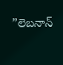”లెబనాన్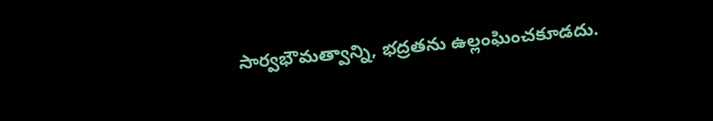సార్వభౌమత్వాన్ని, భద్రతను ఉల్లంఘించకూడదు.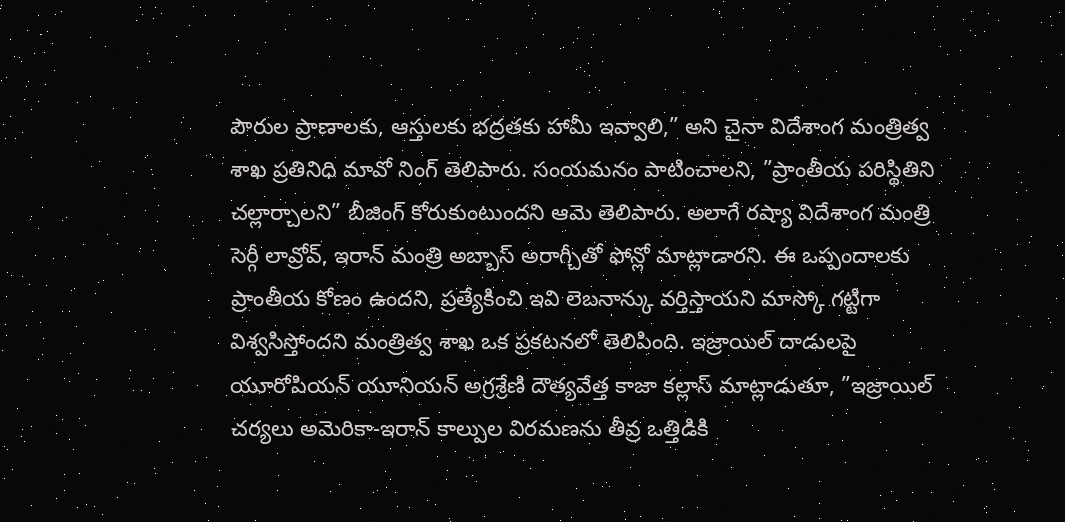పౌరుల ప్రాణాలకు, ఆస్తులకు భద్రతకు హామీ ఇవ్వాలి,” అని చైనా విదేశాంగ మంత్రిత్వ శాఖ ప్రతినిధి మావో నింగ్ తెలిపారు. సంయమనం పాటించాలని, ”ప్రాంతీయ పరిస్థితిని చల్లార్చాలని” బీజింగ్ కోరుకుంటుందని ఆమె తెలిపారు. అలాగే రష్యా విదేశాంగ మంత్రి సెర్గీ లావ్రోవ్, ఇరాన్ మంత్రి అబ్బాస్ అరాగ్చీతో ఫోన్లో మాట్లాడారని. ఈ ఒప్పందాలకు ప్రాంతీయ కోణం ఉందని, ప్రత్యేకించి ఇవి లెబనాన్కు వర్తిస్తాయని మాస్కో గట్టిగా విశ్వసిస్తోందని మంత్రిత్వ శాఖ ఒక ప్రకటనలో తెలిపింది. ఇజ్రాయిల్ దాడులపై యూరోపియన్ యూనియన్ అగ్రశ్రేణి దౌత్యవేత్త కాజా కల్లాస్ మాట్లాడుతూ, ”ఇజ్రాయిల్ చర్యలు అమెరికా-ఇరాన్ కాల్పుల విరమణను తీవ్ర ఒత్తిడికి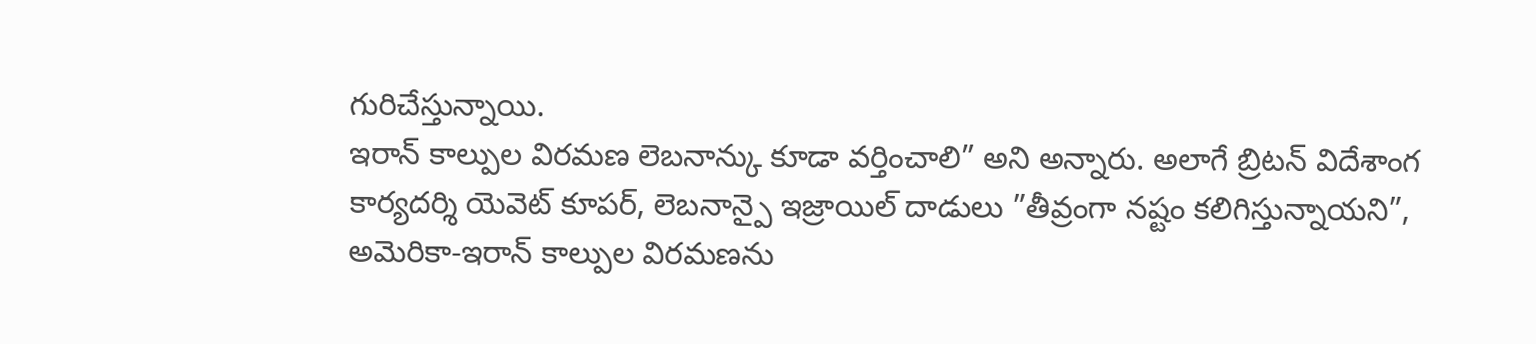గురిచేస్తున్నాయి.
ఇరాన్ కాల్పుల విరమణ లెబనాన్కు కూడా వర్తించాలి” అని అన్నారు. అలాగే బ్రిటన్ విదేశాంగ కార్యదర్శి యెవెట్ కూపర్, లెబనాన్పై ఇజ్రాయిల్ దాడులు ”తీవ్రంగా నష్టం కలిగిస్తున్నాయని”, అమెరికా-ఇరాన్ కాల్పుల విరమణను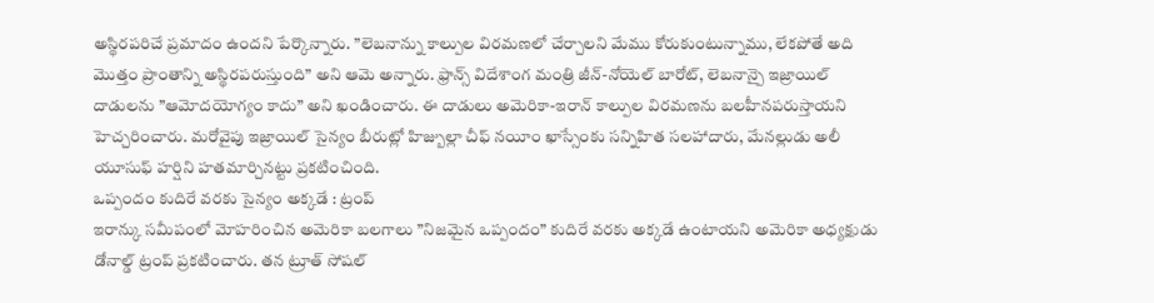అస్థిరపరిచే ప్రమాదం ఉందని పేర్కొన్నారు. ”లెబనాన్ను కాల్పుల విరమణలో చేర్చాలని మేము కోరుకుంటున్నాము, లేకపోతే అది మొత్తం ప్రాంతాన్ని అస్థిరపరుస్తుంది” అని ఆమె అన్నారు. ఫ్రాన్స్ విదేశాంగ మంత్రి జీన్-నోయెల్ బారోట్, లెబనాన్పై ఇజ్రాయిల్ దాడులను ”ఆమోదయోగ్యం కాదు” అని ఖండించారు. ఈ దాడులు అమెరికా-ఇరాన్ కాల్పుల విరమణను బలహీనపరుస్తాయని హెచ్చరించారు. మరోవైపు ఇజ్రాయిల్ సైన్యం బీరుట్లో హిజ్బుల్లా చీఫ్ నయీం ఖాస్సేంకు సన్నిహిత సలహాదారు, మేనల్లుడు అలీ యూసుఫ్ హర్షిని హతమార్చినట్టు ప్రకటించింది.
ఒప్పందం కుదిరే వరకు సైన్యం అక్కడే : ట్రంప్
ఇరాన్కు సమీపంలో మోహరించిన అమెరికా బలగాలు ”నిజమైన ఒప్పందం” కుదిరే వరకు అక్కడే ఉంటాయని అమెరికా అధ్యక్షుడు డోనాల్డ్ ట్రంప్ ప్రకటించారు. తన ట్రూత్ సోషల్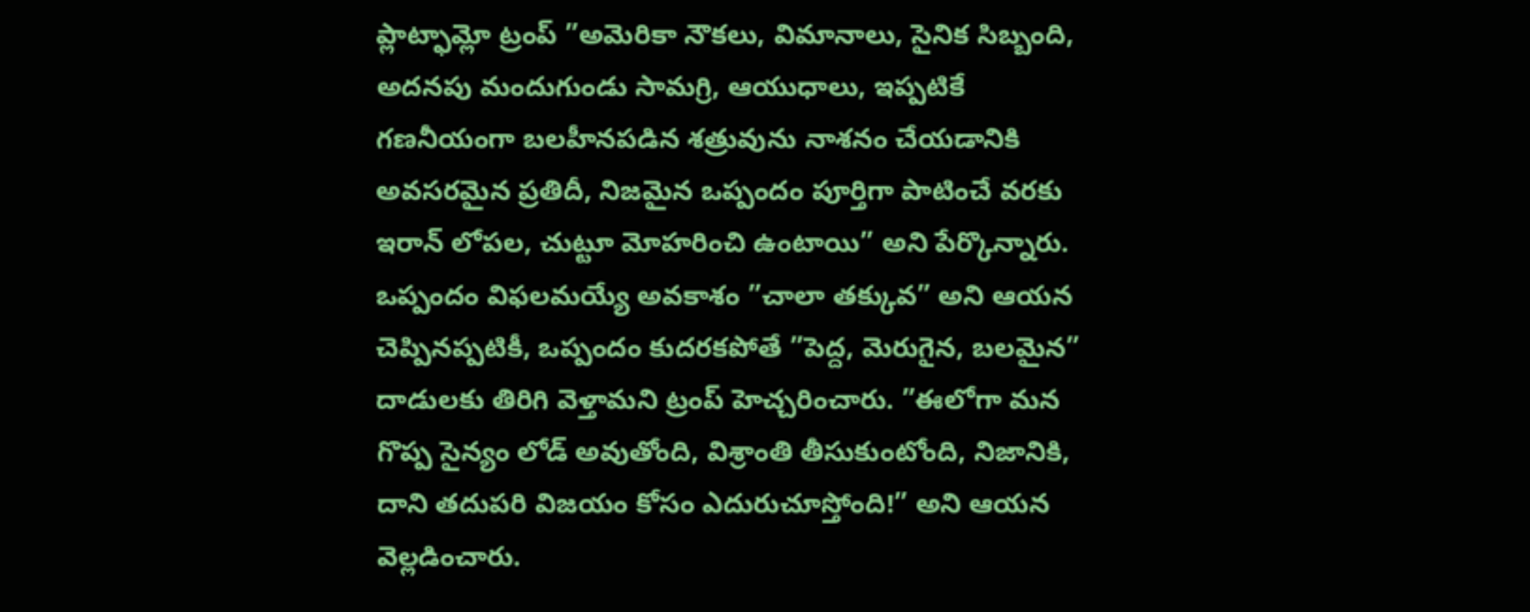ప్లాట్ఫామ్లో ట్రంప్ ”అమెరికా నౌకలు, విమానాలు, సైనిక సిబ్బంది, అదనపు మందుగుండు సామగ్రి, ఆయుధాలు, ఇప్పటికే గణనీయంగా బలహీనపడిన శత్రువును నాశనం చేయడానికి అవసరమైన ప్రతిదీ, నిజమైన ఒప్పందం పూర్తిగా పాటించే వరకు ఇరాన్ లోపల, చుట్టూ మోహరించి ఉంటాయి” అని పేర్కొన్నారు. ఒప్పందం విఫలమయ్యే అవకాశం ”చాలా తక్కువ” అని ఆయన చెప్పినప్పటికీ, ఒప్పందం కుదరకపోతే ”పెద్ద, మెరుగైన, బలమైన” దాడులకు తిరిగి వెళ్తామని ట్రంప్ హెచ్చరించారు. ”ఈలోగా మన గొప్ప సైన్యం లోడ్ అవుతోంది, విశ్రాంతి తీసుకుంటోంది, నిజానికి, దాని తదుపరి విజయం కోసం ఎదురుచూస్తోంది!” అని ఆయన వెల్లడించారు.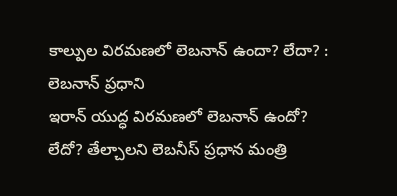కాల్పుల విరమణలో లెబనాన్ ఉందా? లేదా? : లెబనాన్ ప్రధాని
ఇరాన్ యుద్ధ విరమణలో లెబనాన్ ఉందో? లేదో? తేల్చాలని లెబనీస్ ప్రధాన మంత్రి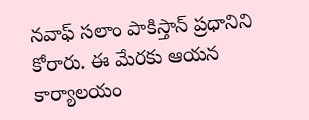నవాఫ్ సలాం పాకిస్తాన్ ప్రధానిని కోరారు. ఈ మేరకు ఆయన కార్యాలయం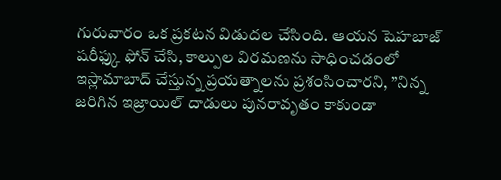గురువారం ఒక ప్రకటన విడుదల చేసింది. ఆయన షెహబాజ్ షరీఫ్కు ఫోన్ చేసి, కాల్పుల విరమణను సాధించడంలో ఇస్లామాబాద్ చేస్తున్న ప్రయత్నాలను ప్రశంసించారని, ”నిన్న జరిగిన ఇజ్రాయిల్ దాడులు పునరావృతం కాకుండా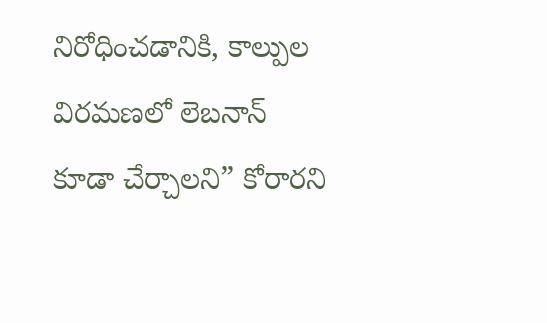నిరోధించడానికి, కాల్పుల విరమణలో లెబనాన్ కూడా చేర్చాలని” కోరారని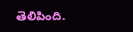తెలిపింది.